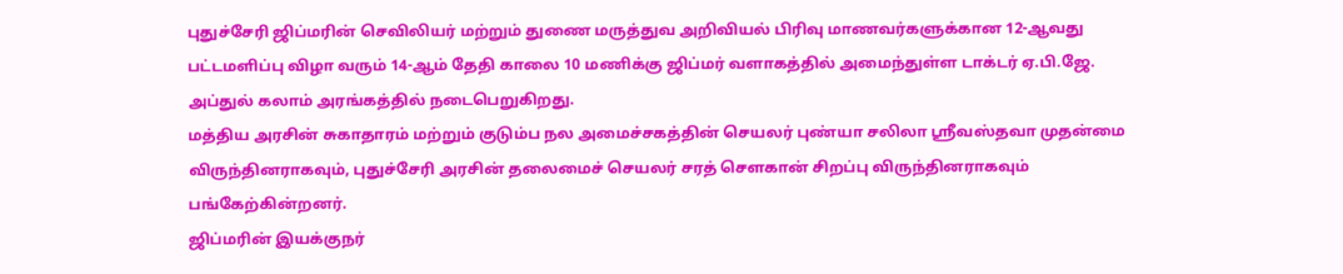புதுச்சேரி ஜிப்மரின் செவிலியர் மற்றும் துணை மருத்துவ அறிவியல் பிரிவு மாணவர்களுக்கான 12-ஆவது பட்டமளிப்பு விழா வரும் 14-ஆம் தேதி காலை 10 மணிக்கு ஜிப்மர் வளாகத்தில் அமைந்துள்ள டாக்டர் ஏ.பி.ஜே. அப்துல் கலாம் அரங்கத்தில் நடைபெறுகிறது.
மத்திய அரசின் சுகாதாரம் மற்றும் குடும்ப நல அமைச்சகத்தின் செயலர் புண்யா சலிலா ஸ்ரீவஸ்தவா முதன்மை விருந்தினராகவும், புதுச்சேரி அரசின் தலைமைச் செயலர் சரத் சௌகான் சிறப்பு விருந்தினராகவும் பங்கேற்கின்றனர்.
ஜிப்மரின் இயக்குநர்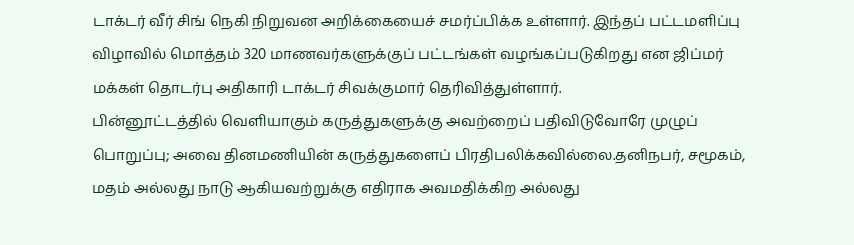டாக்டர் வீர் சிங் நெகி நிறுவன அறிக்கையைச் சமர்ப்பிக்க உள்ளார். இந்தப் பட்டமளிப்பு விழாவில் மொத்தம் 320 மாணவர்களுக்குப் பட்டங்கள் வழங்கப்படுகிறது என ஜிப்மர் மக்கள் தொடர்பு அதிகாரி டாக்டர் சிவக்குமார் தெரிவித்துள்ளார்.
பின்னூட்டத்தில் வெளியாகும் கருத்துகளுக்கு அவற்றைப் பதிவிடுவோரே முழுப் பொறுப்பு; அவை தினமணியின் கருத்துகளைப் பிரதிபலிக்கவில்லை.தனிநபர், சமூகம், மதம் அல்லது நாடு ஆகியவற்றுக்கு எதிராக அவமதிக்கிற அல்லது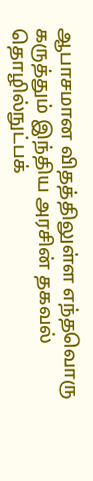ஆபாசமான விதத்திலுள்ள எந்தவொரு கருத்தும் இந்திய அரசின் தகவல் தொழில்நுட்பக்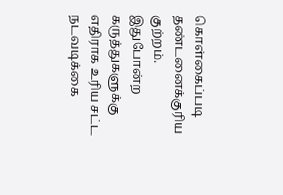கொள்கைப்படி தண்டனைக்குரிய குற்றம். இதுபோன்ற கருத்துகளுக்கு எதிராக உரிய சட்ட நடவடிக்கை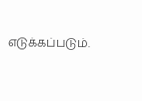எடுக்கப்படும்.